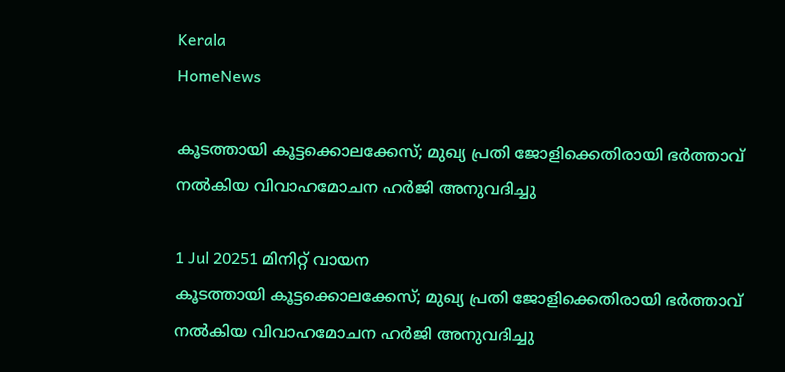Kerala
HomeNews

കൂടത്തായി കൂട്ടക്കൊലക്കേസ്; മുഖ്യ പ്രതി ജോളിക്കെതിരായി ഭര്‍ത്താവ് നല്‍കിയ വിവാഹമോചന ഹര്‍ജി അനുവദിച്ചു

1 Jul 20251 മിനിറ്റ് വായന
കൂടത്തായി കൂട്ടക്കൊലക്കേസ്; മുഖ്യ പ്രതി ജോളിക്കെതിരായി ഭര്‍ത്താവ് നല്‍കിയ വിവാഹമോചന ഹര്‍ജി അനുവദിച്ചു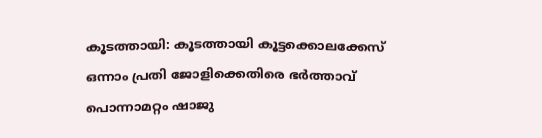കൂടത്തായി: കൂടത്തായി കൂട്ടക്കൊലക്കേസ് ഒന്നാം പ്രതി ജോളിക്കെതിരെ ഭർത്താവ് പൊന്നാമറ്റം ഷാജു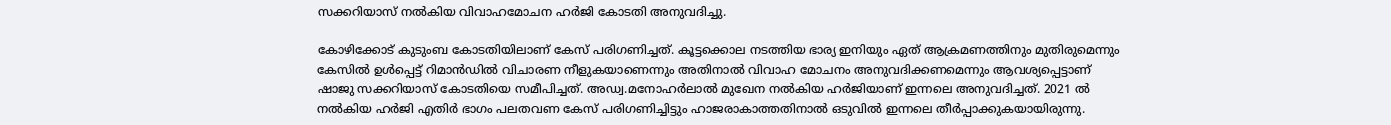സക്കറിയാസ് നല്‍കിയ വിവാഹമോചന ഹർജി കോടതി അനുവദിച്ചു.

കോഴിക്കോട് കുടുംബ കോടതിയിലാണ് കേസ് പരിഗണിച്ചത്. കൂട്ടക്കൊല നടത്തിയ ഭാര്യ ഇനിയും ഏത് ആക്രമണത്തിനും മുതിരുമെന്നും കേസില്‍ ഉള്‍പ്പെട്ട് റിമാൻഡില്‍ വിചാരണ നീളുകയാണെന്നും അതിനാല്‍ വിവാഹ മോചനം അനുവദിക്കണമെന്നും ആവശ്യപ്പെട്ടാണ് ഷാജു സക്കറിയാസ് കോടതിയെ സമീപിച്ചത്. അഡ്വ.മനോഹർലാല്‍ മുഖേന നല്‍കിയ ഹർജിയാണ് ഇന്നലെ അനുവദിച്ചത്. 2021 ല്‍ നല്‍കിയ ഹർജി എതിർ ഭാഗം പലതവണ കേസ് പരിഗണിച്ചിട്ടും ഹാജരാകാത്തതിനാല്‍ ഒടുവില്‍ ഇന്നലെ തീർപ്പാക്കുകയായിരുന്നു.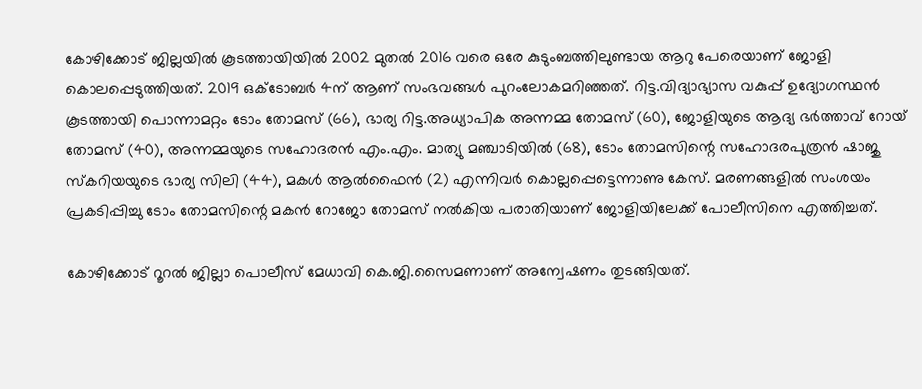കോഴിക്കോട് ജില്ലയില്‍ കൂടത്തായിയില്‍ 2002 മുതല്‍ 2016 വരെ ഒരേ കുടുംബത്തിലുണ്ടായ ആറു പേരെയാണ് ജോളി കൊലപ്പെടുത്തിയത്. 2019 ഒക്ടോബർ 4ന് ആണ് സംഭവങ്ങള്‍ പുറംലോകമറിഞ്ഞത്. റിട്ട.വിദ്യാഭ്യാസ വകുപ്പ് ഉദ്യോഗസ്ഥൻ കൂടത്തായി പൊന്നാമറ്റം ടോം തോമസ് (66), ഭാര്യ റിട്ട.അധ്യാപിക അന്നമ്മ തോമസ് (60), ജോളിയുടെ ആദ്യ ഭർത്താവ് റോയ് തോമസ് (40), അന്നമ്മയുടെ സഹോദരൻ എം.എം. മാത്യു മഞ്ചാടിയില്‍ (68), ടോം തോമസിന്റെ സഹോദരപുത്രൻ ഷാജു സ്കറിയയുടെ ഭാര്യ സിലി (44), മകള്‍ ആല്‍ഫൈൻ (2) എന്നിവർ കൊല്ലപ്പെട്ടെന്നാണു കേസ്. മരണങ്ങളില്‍ സംശയം പ്രകടിപ്പിച്ചു ടോം തോമസിന്റെ മകൻ റോജോ തോമസ് നല്‍കിയ പരാതിയാണ് ജോളിയിലേക്ക് പോലീസിനെ എത്തിച്ചത്.

കോഴിക്കോട് റൂറല്‍ ജില്ലാ പൊലീസ് മേധാവി കെ.ജി.സൈമണാണ് അന്വേഷണം തുടങ്ങിയത്.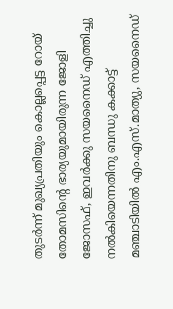തുടർന്ന് മുഖ്യപ്രതിയും കൊല്ലപ്പെട്ട റോയ് തോമസിന്റെ ഭാര്യയുമായിരുന്ന ജോളി ജോസഫ്, ഇവർക്കു സയനൈഡ് എത്തിച്ചു നല്‍കിയെന്നതിനു ബന്ധു കക്കാട്ട് മഞ്ചാടിയില്‍ എം.എസ്.മാത്യു, സയനൈഡ്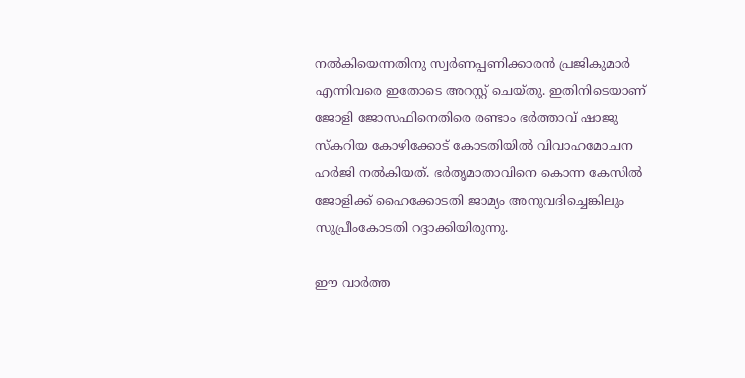നല്‍കിയെന്നതിനു സ്വർണപ്പണിക്കാരൻ പ്രജികുമാർ എന്നിവരെ ഇതോടെ അറസ്റ്റ് ചെയ്തു. ഇതിനിടെയാണ് ജോളി ജോസഫിനെതിരെ രണ്ടാം ഭർത്താവ് ഷാജു സ്കറിയ കോഴിക്കോട് കോടതിയില്‍ വിവാഹമോചന ഹർജി നല്‍കിയത്. ഭർതൃമാതാവിനെ കൊന്ന കേസില്‍ ജോളിക്ക് ഹൈക്കോടതി ജാമ്യം അനുവദിച്ചെങ്കിലും സുപ്രീംകോടതി റദ്ദാക്കിയിരുന്നു.

ഈ വാർത്ത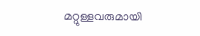മറ്റുള്ളവരുമായി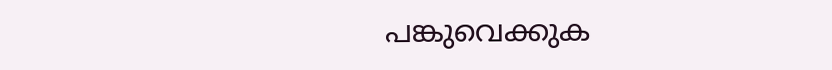പങ്കുവെക്കുക